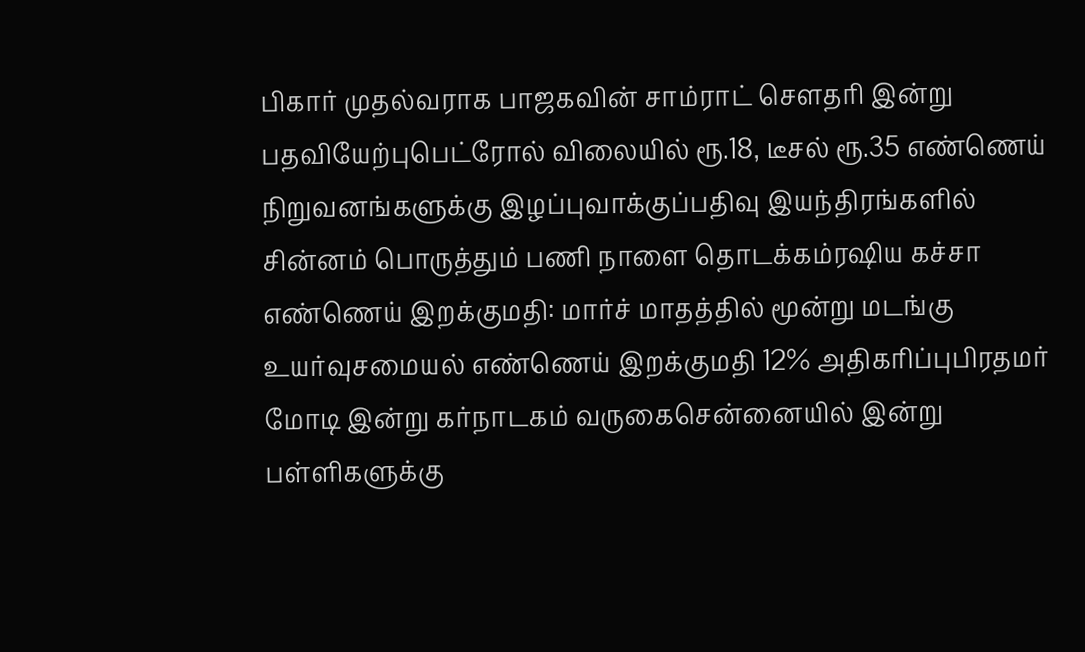பிகார் முதல்வராக பாஜகவின் சாம்ராட் செளதரி இன்று பதவியேற்புபெட்ரோல் விலையில் ரூ.18, டீசல் ரூ.35 எண்ணெய் நிறுவனங்களுக்கு இழப்புவாக்குப்பதிவு இயந்திரங்களில் சின்னம் பொருத்தும் பணி நாளை தொடக்கம்ரஷிய கச்சா எண்ணெய் இறக்குமதி: மார்ச் மாதத்தில் மூன்று மடங்கு உயர்வுசமையல் எண்ணெய் இறக்குமதி 12% அதிகரிப்புபிரதமர் மோடி இன்று கர்நாடகம் வருகைசென்னையில் இன்று பள்ளிகளுக்கு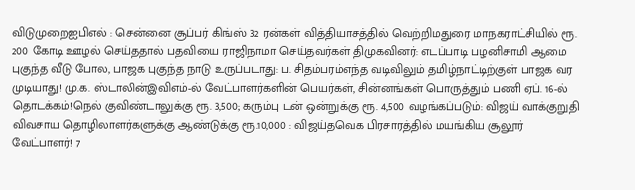விடுமுறைஐபிஎல் : சென்னை சூப்பர் கிங்ஸ் 32 ரன்கள் வித்தியாசத்தில் வெற்றிமதுரை மாநகராட்சியில் ரூ. 200 கோடி ஊழல் செய்ததால் பதவியை ராஜிநாமா செய்தவர்கள் திமுகவினர்: எடப்பாடி பழனிசாமி ஆமை புகுந்த வீடு போல, பாஜக புகுந்த நாடு உருப்படாது: ப. சிதம்பரம்எந்த வடிவிலும் தமிழ்நாட்டிற்குள் பாஜக வர முடியாது! மு.க. ஸ்டாலின்இவிஎம்-ல் வேட்பாளர்களின் பெயர்கள், சின்னங்கள் பொருத்தும் பணி ஏப். 16-ல் தொடக்கம்!நெல் குவிண்டாலுக்கு ரூ. 3,500; கரும்பு டன் ஒன்றுக்கு ரூ. 4,500 வழங்கப்படும்: விஜய் வாக்குறுதி விவசாய தொழிலாளர்களுக்கு ஆண்டுக்கு ரூ.10,000 : விஜய்தவெக பிரசாரத்தில் மயங்கிய சூலூர் வேட்பாளர்! 7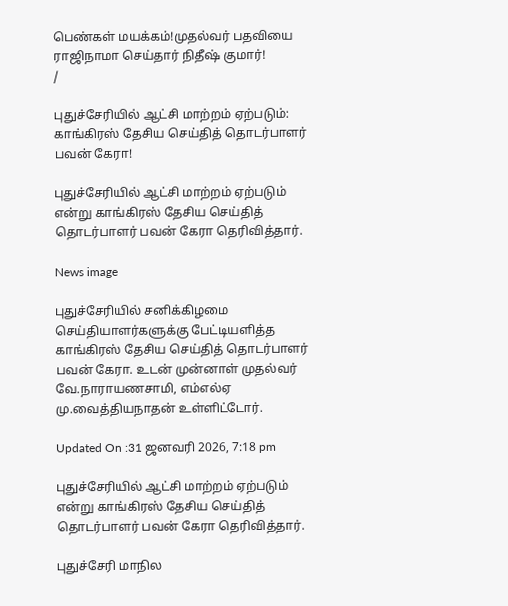பெண்கள் மயக்கம்!முதல்வர் பதவியை ராஜிநாமா செய்தார் நிதீஷ் குமார்!
/

புதுச்சேரியில் ஆட்சி மாற்றம் ஏற்படும்: காங்கிரஸ் தேசிய செய்தித் தொடர்பாளர் பவன் கேரா!

புதுச்சேரியில் ஆட்சி மாற்றம் ஏற்படும் என்று காங்கிரஸ் தேசிய செய்தித் தொடர்பாளர் பவன் கேரா தெரிவித்தார்.

News image

புதுச்சேரியில் சனிக்கிழமை செய்தியாளர்களுக்கு பேட்டியளித்த காங்கிரஸ் தேசிய செய்தித் தொடர்பாளர் பவன் கேரா. உடன் முன்னாள் முதல்வர் வே.நாராயணசாமி, எம்எல்ஏ மு.வைத்தியநாதன் உள்ளிட்டோர்.

Updated On :31 ஜனவரி 2026, 7:18 pm

புதுச்சேரியில் ஆட்சி மாற்றம் ஏற்படும் என்று காங்கிரஸ் தேசிய செய்தித் தொடர்பாளர் பவன் கேரா தெரிவித்தார்.

புதுச்சேரி மாநில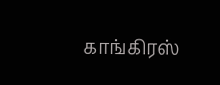காங்கிரஸ்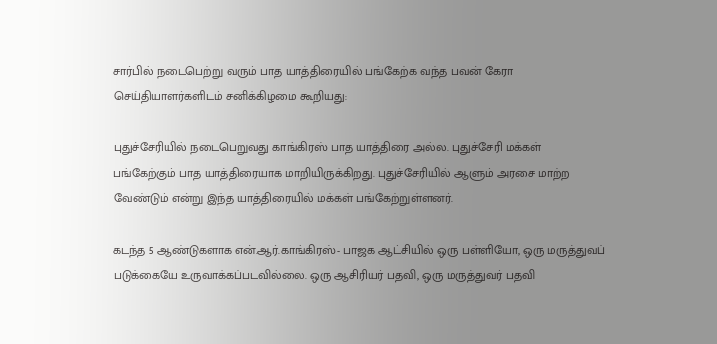சார்பில் நடைபெற்று வரும் பாத யாத்திரையில் பங்கேற்க வந்த பவன் கேரா செய்தியாளர்களிடம் சனிக்கிழமை கூறியது:

புதுச்சேரியில் நடைபெறுவது காங்கிரஸ் பாத யாத்திரை அல்ல. புதுச்சேரி மக்கள் பங்கேற்கும் பாத யாத்திரையாக மாறியிருக்கிறது. புதுச்சேரியில் ஆளும் அரசை மாற்ற வேண்டும் என்று இந்த யாத்திரையில் மக்கள் பங்கேற்றுள்ளனர்.

கடந்த 5 ஆண்டுகளாக என்.ஆர்.காங்கிரஸ்- பாஜக ஆட்சியில் ஒரு பள்ளியோ, ஒரு மருத்துவப் படுக்கையே உருவாக்கப்படவில்லை. ஒரு ஆசிரியர் பதவி, ஒரு மருத்துவர் பதவி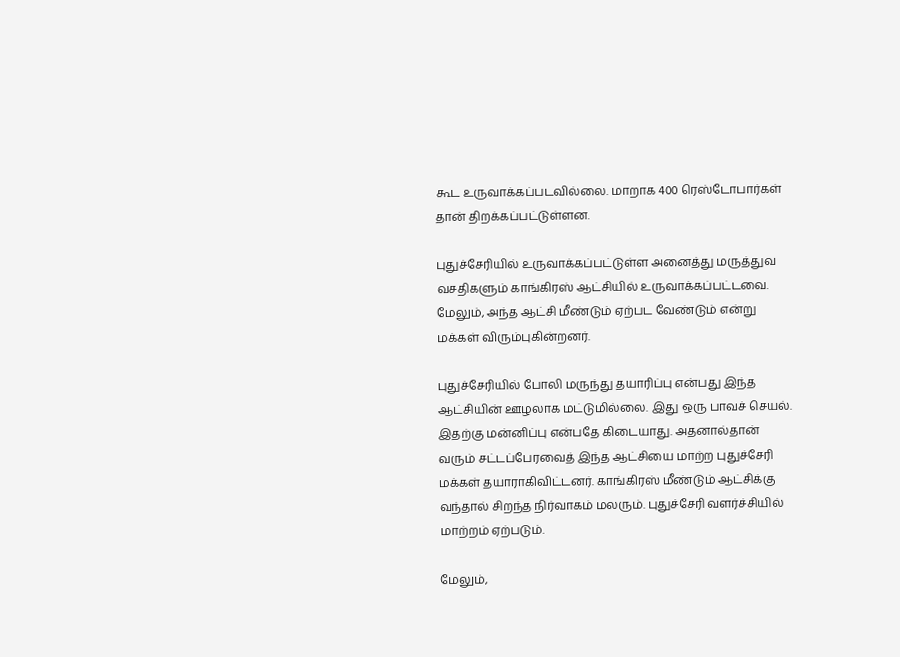கூட உருவாக்கப்படவில்லை. மாறாக 400 ரெஸ்டோபார்கள் தான் திறக்கப்பட்டுள்ளன.

புதுச்சேரியில் உருவாக்கப்பட்டுள்ள அனைத்து மருத்துவ வசதிகளும் காங்கிரஸ் ஆட்சியில் உருவாக்கப்பட்டவை. மேலும், அந்த ஆட்சி மீண்டும் ஏற்பட வேண்டும் என்று மக்கள் விரும்புகின்றனர்.

புதுச்சேரியில் போலி மருந்து தயாரிப்பு என்பது இந்த ஆட்சியின் ஊழலாக மட்டுமில்லை. இது ஒரு பாவச் செயல். இதற்கு மன்னிப்பு என்பதே கிடையாது. அதனால்தான் வரும் சட்டப்பேரவைத் இந்த ஆட்சியை மாற்ற புதுச்சேரி மக்கள் தயாராகிவிட்டனர். காங்கிரஸ் மீண்டும் ஆட்சிக்கு வந்தால் சிறந்த நிர்வாகம் மலரும். புதுச்சேரி வளர்ச்சியில் மாற்றம் ஏற்படும்.

மேலும்,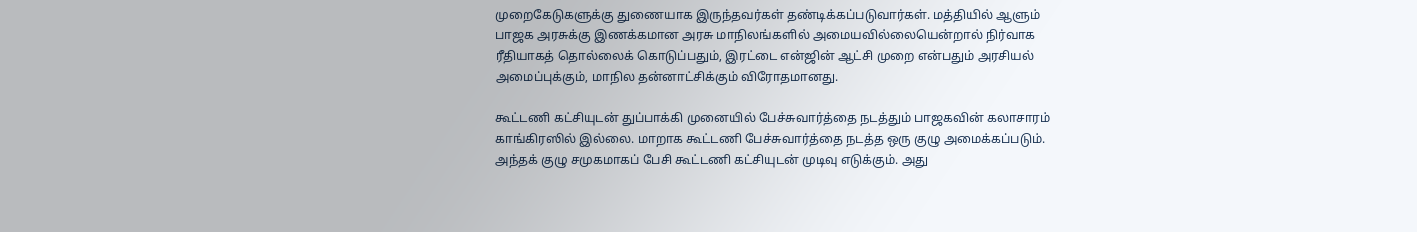முறைகேடுகளுக்கு துணையாக இருந்தவர்கள் தண்டிக்கப்படுவார்கள். மத்தியில் ஆளும் பாஜக அரசுக்கு இணக்கமான அரசு மாநிலங்களில் அமையவில்லையென்றால் நிர்வாக ரீதியாகத் தொல்லைக் கொடுப்பதும், இரட்டை என்ஜின் ஆட்சி முறை என்பதும் அரசியல் அமைப்புக்கும், மாநில தன்னாட்சிக்கும் விரோதமானது.

கூட்டணி கட்சியுடன் துப்பாக்கி முனையில் பேச்சுவார்த்தை நடத்தும் பாஜகவின் கலாசாரம் காங்கிரஸில் இல்லை. மாறாக கூட்டணி பேச்சுவார்த்தை நடத்த ஒரு குழு அமைக்கப்படும். அந்தக் குழு சமுகமாகப் பேசி கூட்டணி கட்சியுடன் முடிவு எடுக்கும். அது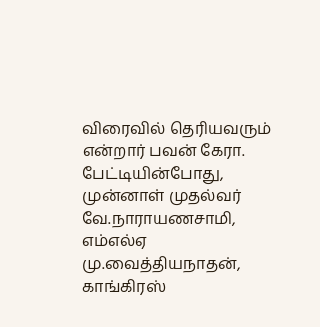விரைவில் தெரியவரும் என்றார் பவன் கேரா. பேட்டியின்போது, முன்னாள் முதல்வர் வே.நாராயணசாமி, எம்எல்ஏ மு.வைத்தியநாதன், காங்கிரஸ்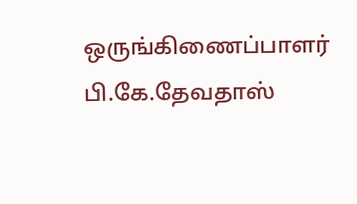ஒருங்கிணைப்பாளர் பி.கே.தேவதாஸ்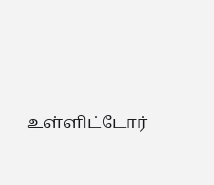உள்ளிட்டோர்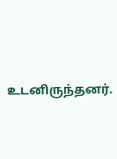உடனிருந்தனர்.